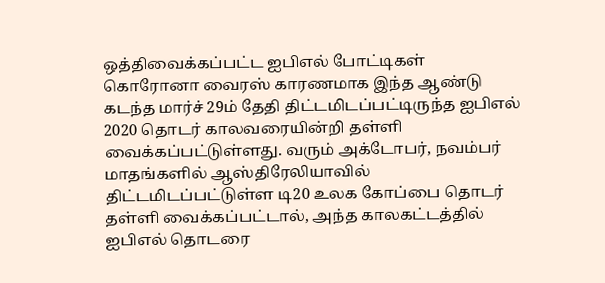ஒத்திவைக்கப்பட்ட ஐபிஎல் போட்டிகள்
கொரோனா வைரஸ் காரணமாக இந்த ஆண்டு கடந்த மார்ச் 29ம் தேதி திட்டமிடப்பட்டிருந்த ஐபிஎல் 2020 தொடர் காலவரையின்றி தள்ளி வைக்கப்பட்டுள்ளது. வரும் அக்டோபர், நவம்பர் மாதங்களில் ஆஸ்திரேலியாவில் திட்டமிடப்பட்டுள்ள டி20 உலக கோப்பை தொடர் தள்ளி வைக்கப்பட்டால், அந்த காலகட்டத்தில் ஐபிஎல் தொடரை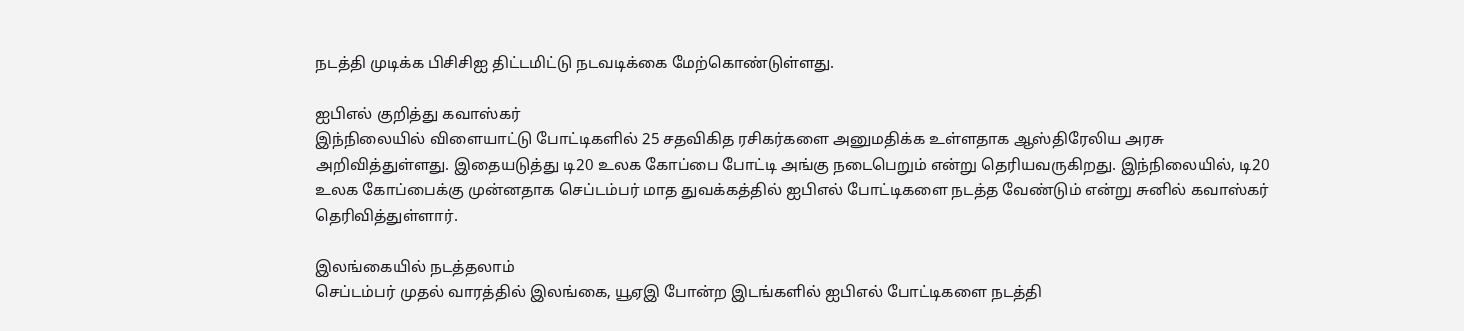நடத்தி முடிக்க பிசிசிஐ திட்டமிட்டு நடவடிக்கை மேற்கொண்டுள்ளது.

ஐபிஎல் குறித்து கவாஸ்கர்
இந்நிலையில் விளையாட்டு போட்டிகளில் 25 சதவிகித ரசிகர்களை அனுமதிக்க உள்ளதாக ஆஸ்திரேலிய அரசு அறிவித்துள்ளது. இதையடுத்து டி20 உலக கோப்பை போட்டி அங்கு நடைபெறும் என்று தெரியவருகிறது. இந்நிலையில், டி20 உலக கோப்பைக்கு முன்னதாக செப்டம்பர் மாத துவக்கத்தில் ஐபிஎல் போட்டிகளை நடத்த வேண்டும் என்று சுனில் கவாஸ்கர் தெரிவித்துள்ளார்.

இலங்கையில் நடத்தலாம்
செப்டம்பர் முதல் வாரத்தில் இலங்கை, யூஏஇ போன்ற இடங்களில் ஐபிஎல் போட்டிகளை நடத்தி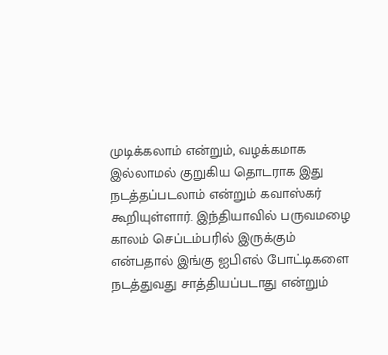முடிக்கலாம் என்றும், வழக்கமாக இல்லாமல் குறுகிய தொடராக இது நடத்தப்படலாம் என்றும் கவாஸ்கர் கூறியுள்ளார். இந்தியாவில் பருவமழை காலம் செப்டம்பரில் இருக்கும் என்பதால் இங்கு ஐபிஎல் போட்டிகளை நடத்துவது சாத்தியப்படாது என்றும்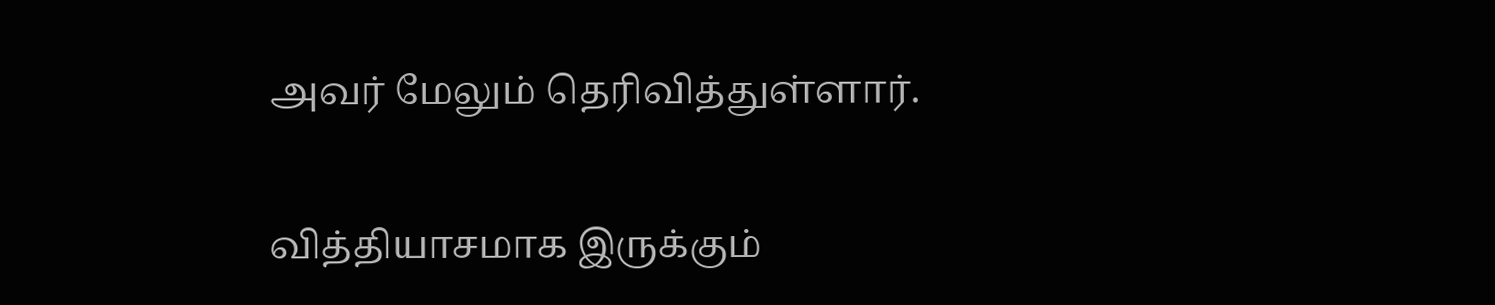அவர் மேலும் தெரிவித்துள்ளார்.

வித்தியாசமாக இருக்கும்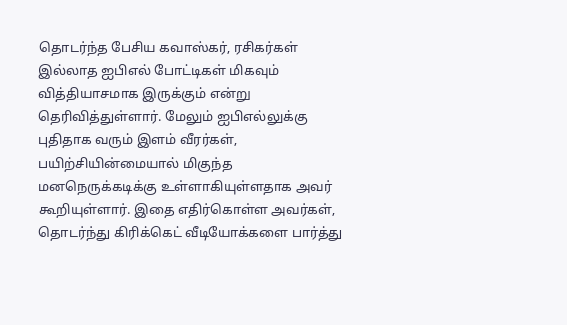தொடர்ந்த பேசிய கவாஸ்கர், ரசிகர்கள் இல்லாத ஐபிஎல் போட்டிகள் மிகவும் வித்தியாசமாக இருக்கும் என்று தெரிவித்துள்ளார். மேலும் ஐபிஎல்லுக்கு புதிதாக வரும் இளம் வீரர்கள், பயிற்சியின்மையால் மிகுந்த மனநெருக்கடிக்கு உள்ளாகியுள்ளதாக அவர் கூறியுள்ளார். இதை எதிர்கொள்ள அவர்கள், தொடர்ந்து கிரிக்கெட் வீடியோக்களை பார்த்து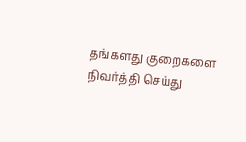தங்களது குறைகளை நிவர்த்தி செய்து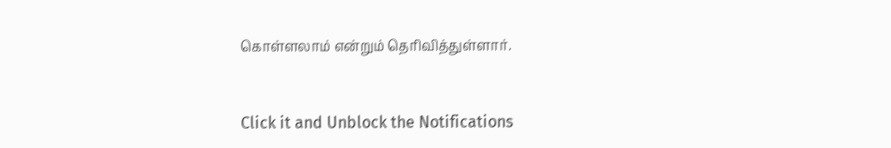கொள்ளலாம் என்றும் தெரிவித்துள்ளார்.


Click it and Unblock the Notifications